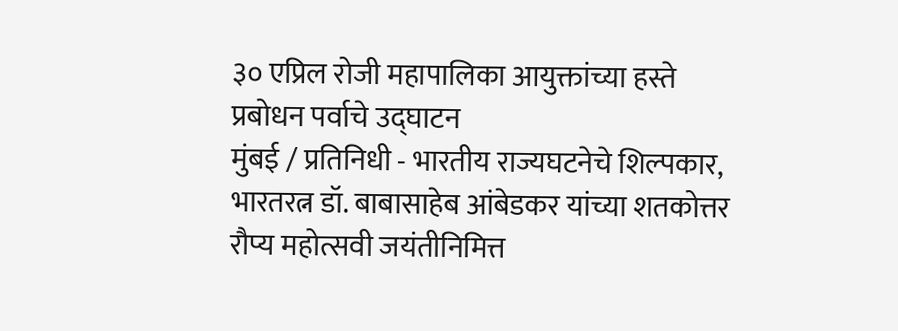३० एप्रिल रोजी महापालिका आयुक्तांच्या हस्ते प्रबोधन पर्वाचे उद्घाटन
मुंबई / प्रतिनिधी - भारतीय राज्यघटनेचे शिल्पकार, भारतरत्न डॉ. बाबासाहेब आंबेडकर यांच्या शतकोत्तर रौप्य महोत्सवी जयंतीनिमित्त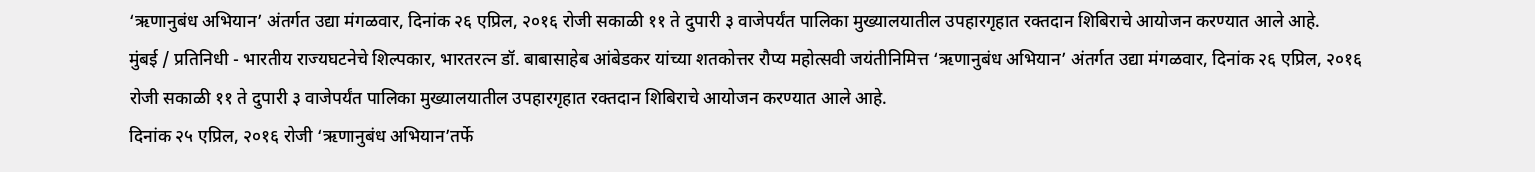‘ऋणानुबंध अभियान’ अंतर्गत उद्या मंगळवार, दिनांक २६ एप्रिल, २०१६ रोजी सकाळी ११ ते दुपारी ३ वाजेपर्यंत पालिका मुख्यालयातील उपहारगृहात रक्तदान शिबिराचे आयोजन करण्यात आले आहे.
मुंबई / प्रतिनिधी - भारतीय राज्यघटनेचे शिल्पकार, भारतरत्न डॉ. बाबासाहेब आंबेडकर यांच्या शतकोत्तर रौप्य महोत्सवी जयंतीनिमित्त ‘ऋणानुबंध अभियान’ अंतर्गत उद्या मंगळवार, दिनांक २६ एप्रिल, २०१६ रोजी सकाळी ११ ते दुपारी ३ वाजेपर्यंत पालिका मुख्यालयातील उपहारगृहात रक्तदान शिबिराचे आयोजन करण्यात आले आहे.
दिनांक २५ एप्रिल, २०१६ रोजी ‘ऋणानुबंध अभियान’तर्फे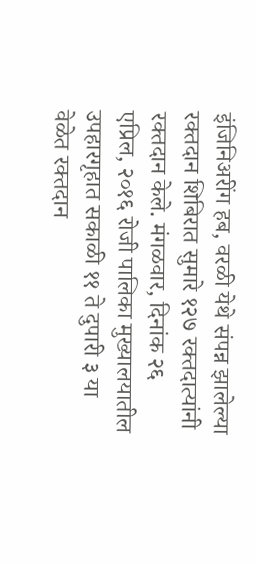इंजिनिअरींग हब, वरळी येथे संपन्न झालेल्या रक्तदान शिबिरात सुमारे १२७ रक्तदात्यांनी रक्तदान केले. मंगळवार, दिनांक २६ एप्रिल, २०१६ रोजी पालिका मुख्यालयातील उपहारगृहात सकाळी ११ ते दुपारी ३ या वेळेत रक्तदान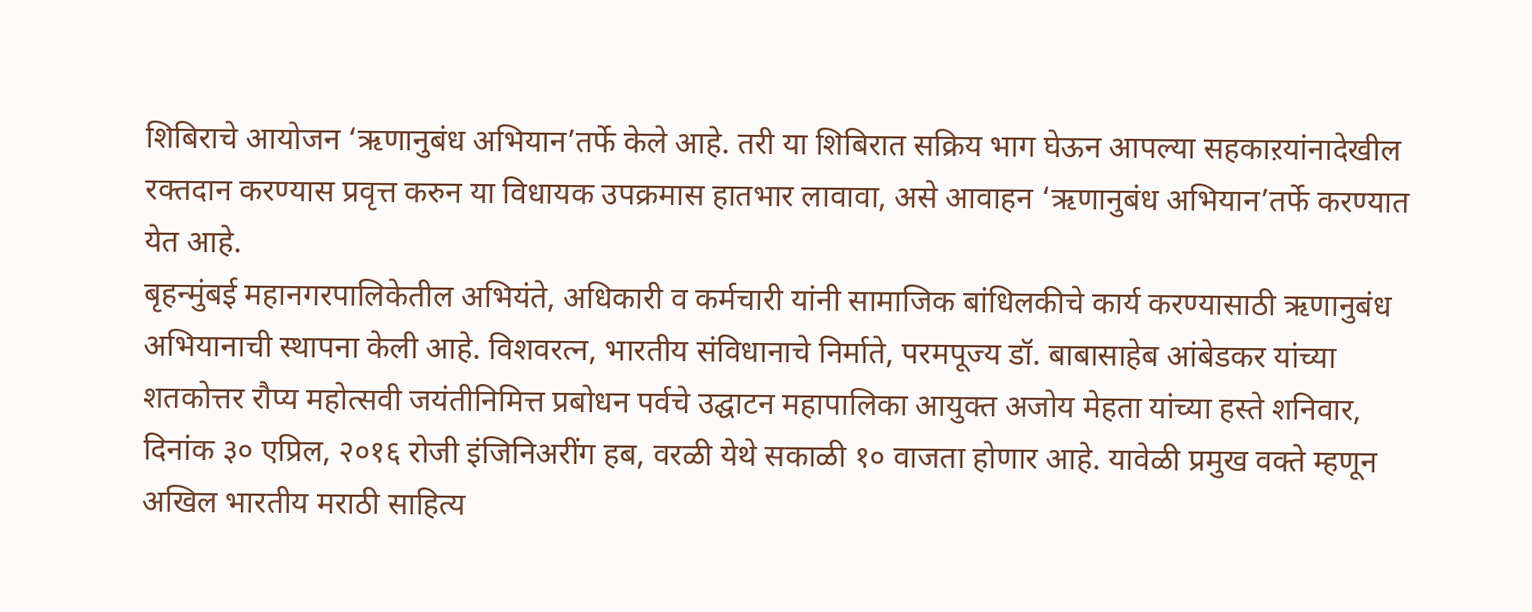शिबिराचे आयोजन ‘ऋणानुबंध अभियान’तर्फे केले आहे. तरी या शिबिरात सक्रिय भाग घेऊन आपल्या सहकाऱयांनादेखील रक्तदान करण्यास प्रवृत्त करुन या विधायक उपक्रमास हातभार लावावा, असे आवाहन ‘ऋणानुबंध अभियान’तर्फे करण्यात येत आहे.
बृहन्मुंबई महानगरपालिकेतील अभियंते, अधिकारी व कर्मचारी यांनी सामाजिक बांधिलकीचे कार्य करण्यासाठी ऋणानुबंध अभियानाची स्थापना केली आहे. विशवरत्न, भारतीय संविधानाचे निर्माते, परमपूज्य डॉ. बाबासाहेब आंबेडकर यांच्या शतकोत्तर रौप्य महोत्सवी जयंतीनिमित्त प्रबोधन पर्वचे उद्घाटन महापालिका आयुक्त अजोय मेहता यांच्या हस्ते शनिवार, दिनांक ३० एप्रिल, २०१६ रोजी इंजिनिअरींग हब, वरळी येथे सकाळी १० वाजता होणार आहे. यावेळी प्रमुख वक्ते म्हणून अखिल भारतीय मराठी साहित्य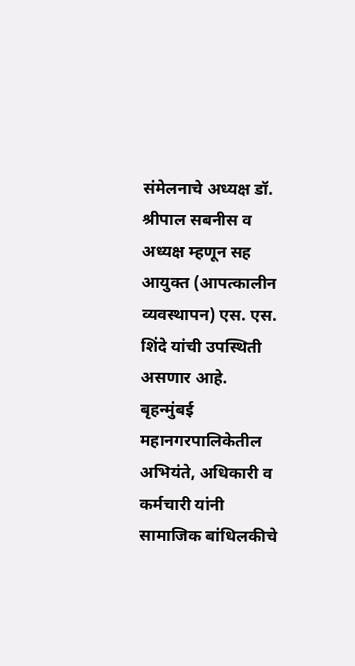संमेलनाचे अध्यक्ष डॉ. श्रीपाल सबनीस व अध्यक्ष म्हणून सह आयुक्त (आपत्कालीन व्यवस्थापन) एस. एस. शिंदे यांची उपस्थिती असणार आहे.
बृहन्मुंबई महानगरपालिकेतील अभियंते, अधिकारी व कर्मचारी यांनी सामाजिक बांधिलकीचे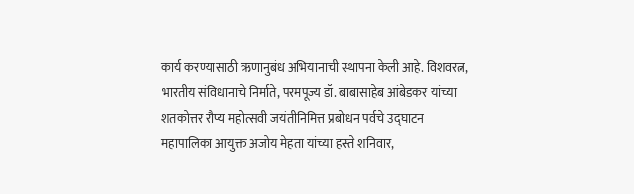कार्य करण्यासाठी ऋणानुबंध अभियानाची स्थापना केली आहे. विशवरत्न, भारतीय संविधानाचे निर्माते, परमपूज्य डॉ. बाबासाहेब आंबेडकर यांच्या शतकोत्तर रौप्य महोत्सवी जयंतीनिमित्त प्रबोधन पर्वचे उद्घाटन महापालिका आयुक्त अजोय मेहता यांच्या हस्ते शनिवार,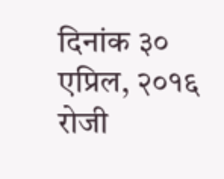दिनांक ३० एप्रिल, २०१६ रोजी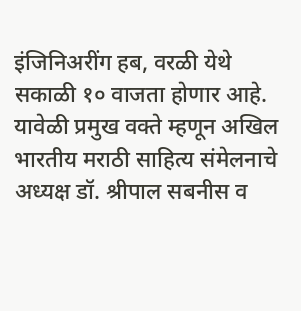इंजिनिअरींग हब, वरळी येथे सकाळी १० वाजता होणार आहे. यावेळी प्रमुख वक्ते म्हणून अखिल भारतीय मराठी साहित्य संमेलनाचे अध्यक्ष डॉ. श्रीपाल सबनीस व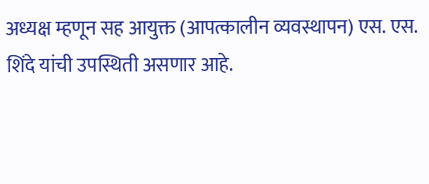अध्यक्ष म्हणून सह आयुक्त (आपत्कालीन व्यवस्थापन) एस. एस. शिंदे यांची उपस्थिती असणार आहे.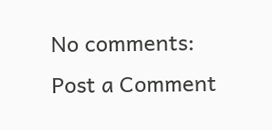No comments:
Post a Comment